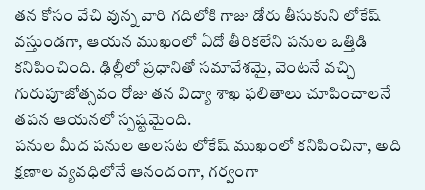తన కోసం వేచి వున్న వారి గదిలోకి గాజు డోరు తీసుకుని లోకేష్ వస్తుండగా, ఆయన ముఖంలో ఏదో తీరికలేని పనుల ఒత్తిడి కనిపించింది. ఢిల్లీలో ప్రధానితో సమావేశమై, వెంటనే వచ్చి గురుపూజోత్సవం రోజు తన విద్యా శాఖ ఫలితాలు చూపించాలనే తపన ఆయనలో స్పష్టమైంది.
పనుల మీద పనుల అలసట లోకేష్ ముఖంలో కనిపించినా, అది క్షణాల వ్యవధిలోనే ఆనందంగా, గర్వంగా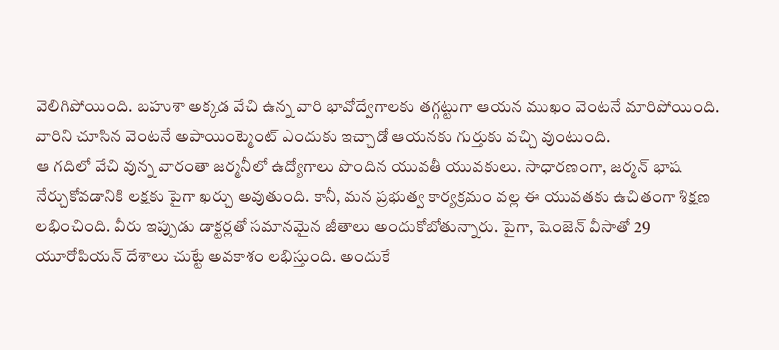వెలిగిపోయింది. బహుశా అక్కడ వేచి ఉన్న వారి భావోద్వేగాలకు తగ్గట్టుగా ఆయన ముఖం వెంటనే మారిపోయింది. వారిని చూసిన వెంటనే అపాయింట్మెంట్ ఎందుకు ఇచ్చాడో ఆయనకు గుర్తుకు వచ్చి వుంటుంది.
ఆ గదిలో వేచి వున్న వారంతా జర్మనీలో ఉద్యోగాలు పొందిన యువతీ యువకులు. సాధారణంగా, జర్మన్ భాష నేర్చుకోవడానికి లక్షకు పైగా ఖర్చు అవుతుంది. కానీ, మన ప్రభుత్వ కార్యక్రమం వల్ల ఈ యువతకు ఉచితంగా శిక్షణ లభించింది. వీరు ఇప్పుడు డాక్టర్లతో సమానమైన జీతాలు అందుకోబోతున్నారు. పైగా, షెంజెన్ వీసాతో 29 యూరోపియన్ దేశాలు చుట్టే అవకాశం లభిస్తుంది. అందుకే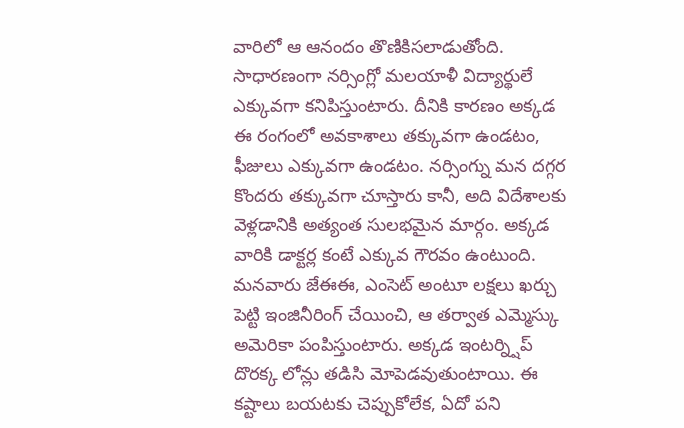వారిలో ఆ ఆనందం తొణికిసలాడుతోంది.
సాధారణంగా నర్సింగ్లో మలయాళీ విద్యార్థులే ఎక్కువగా కనిపిస్తుంటారు. దీనికి కారణం అక్కడ ఈ రంగంలో అవకాశాలు తక్కువగా ఉండటం, ఫీజులు ఎక్కువగా ఉండటం. నర్సింగ్ను మన దగ్గర కొందరు తక్కువగా చూస్తారు కానీ, అది విదేశాలకు వెళ్లడానికి అత్యంత సులభమైన మార్గం. అక్కడ వారికి డాక్టర్ల కంటే ఎక్కువ గౌరవం ఉంటుంది.
మనవారు జేఈఈ, ఎంసెట్ అంటూ లక్షలు ఖర్చు పెట్టి ఇంజినీరింగ్ చేయించి, ఆ తర్వాత ఎమ్మెస్కు అమెరికా పంపిస్తుంటారు. అక్కడ ఇంటర్న్షిప్ దొరక్క లోన్లు తడిసి మోపెడవుతుంటాయి. ఈ కష్టాలు బయటకు చెప్పుకోలేక, ఏదో పని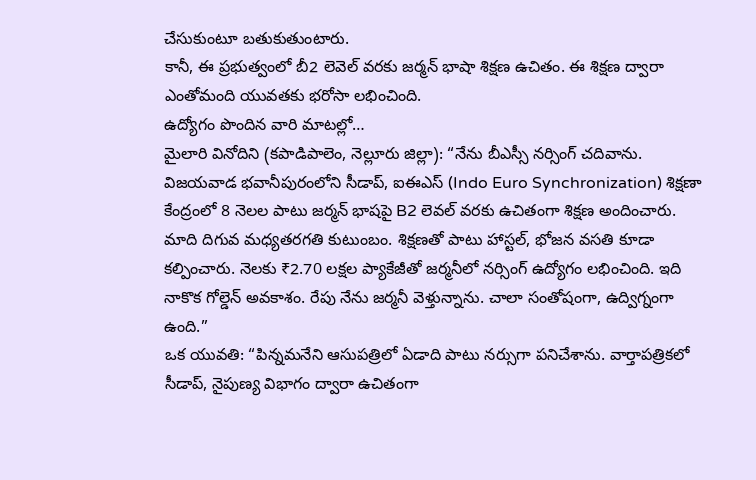చేసుకుంటూ బతుకుతుంటారు.
కానీ, ఈ ప్రభుత్వంలో బీ2 లెవెల్ వరకు జర్మన్ భాషా శిక్షణ ఉచితం. ఈ శిక్షణ ద్వారా ఎంతోమంది యువతకు భరోసా లభించింది.
ఉద్యోగం పొందిన వారి మాటల్లో…
మైలారి వినోదిని (కపాడిపాలెం, నెల్లూరు జిల్లా): “నేను బీఎస్సీ నర్సింగ్ చదివాను. విజయవాడ భవానీపురంలోని సీడాప్, ఐఈఎస్ (Indo Euro Synchronization) శిక్షణా కేంద్రంలో 8 నెలల పాటు జర్మన్ భాషపై B2 లెవల్ వరకు ఉచితంగా శిక్షణ అందించారు. మాది దిగువ మధ్యతరగతి కుటుంబం. శిక్షణతో పాటు హాస్టల్, భోజన వసతి కూడా కల్పించారు. నెలకు ₹2.70 లక్షల ప్యాకేజీతో జర్మనీలో నర్సింగ్ ఉద్యోగం లభించింది. ఇది నాకొక గోల్డెన్ అవకాశం. రేపు నేను జర్మనీ వెళ్తున్నాను. చాలా సంతోషంగా, ఉద్విగ్నంగా ఉంది.”
ఒక యువతి: “పిన్నమనేని ఆసుపత్రిలో ఏడాది పాటు నర్సుగా పనిచేశాను. వార్తాపత్రికలో సీడాప్, నైపుణ్య విభాగం ద్వారా ఉచితంగా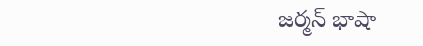జర్మన్ భాషా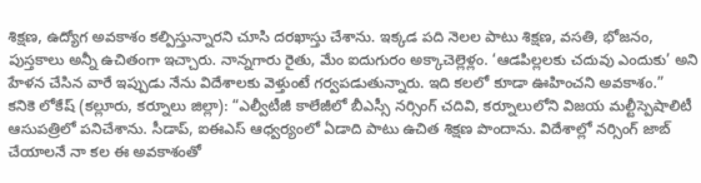శిక్షణ, ఉద్యోగ అవకాశం కల్పిస్తున్నారని చూసి దరఖాస్తు చేశాను. ఇక్కడ పది నెలల పాటు శిక్షణ, వసతి, భోజనం, పుస్తకాలు అన్నీ ఉచితంగా ఇచ్చారు. నాన్నగారు రైతు, మేం ఐదుగురం అక్కాచెల్లెళ్లం. ‘ఆడపిల్లలకు చదువు ఎందుకు’ అని హేళన చేసిన వారే ఇప్పుడు నేను విదేశాలకు వెళ్తుంటే గర్వపడుతున్నారు. ఇది కలలో కూడా ఊహించని అవకాశం.”
కనికె లోకేష్ (కల్లూరు, కర్నూలు జిల్లా): “ఎల్వీటీజీ కాలేజీలో బీఎస్సీ నర్సింగ్ చదివి, కర్నూలులోని విజయ మల్టీస్పెషాలిటీ ఆసుపత్రిలో పనిచేశాను. సీడాప్, ఐఈఎస్ ఆధ్వర్యంలో ఏడాది పాటు ఉచిత శిక్షణ పొందాను. విదేశాల్లో నర్సింగ్ జాబ్ చేయాలనే నా కల ఈ అవకాశంతో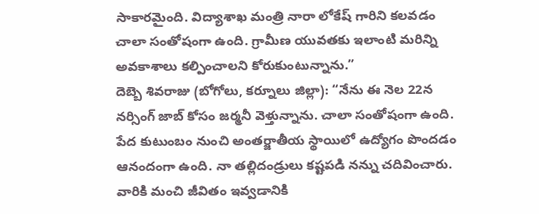సాకారమైంది. విద్యాశాఖ మంత్రి నారా లోకేష్ గారిని కలవడం చాలా సంతోషంగా ఉంది. గ్రామీణ యువతకు ఇలాంటి మరిన్ని అవకాశాలు కల్పించాలని కోరుకుంటున్నాను.”
దెబ్బె శివరాజు (బోగోలు, కర్నూలు జిల్లా): “నేను ఈ నెల 22న నర్సింగ్ జాబ్ కోసం జర్మనీ వెళ్తున్నాను. చాలా సంతోషంగా ఉంది. పేద కుటుంబం నుంచి అంతర్జాతీయ స్థాయిలో ఉద్యోగం పొందడం ఆనందంగా ఉంది. నా తల్లిదండ్రులు కష్టపడి నన్ను చదివించారు. వారికి మంచి జీవితం ఇవ్వడానికి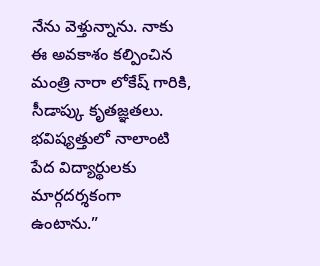నేను వెళ్తున్నాను. నాకు ఈ అవకాశం కల్పించిన మంత్రి నారా లోకేష్ గారికి, సీడాప్కు కృతజ్ఞతలు. భవిష్యత్తులో నాలాంటి పేద విద్యార్థులకు మార్గదర్శకంగా ఉంటాను.”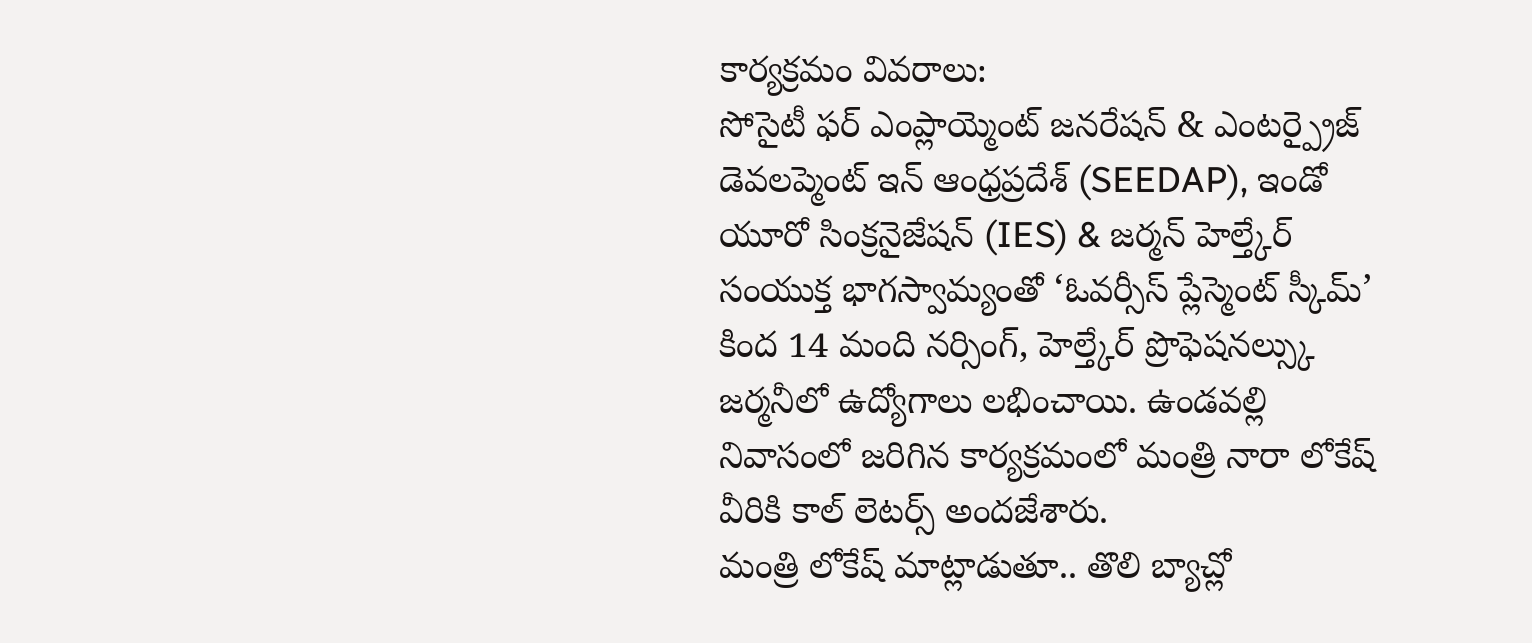కార్యక్రమం వివరాలు:
సోసైటీ ఫర్ ఎంప్లాయ్మెంట్ జనరేషన్ & ఎంటర్ప్రైజ్ డెవలప్మెంట్ ఇన్ ఆంధ్రప్రదేశ్ (SEEDAP), ఇండో యూరో సింక్రనైజేషన్ (IES) & జర్మన్ హెల్త్కేర్ సంయుక్త భాగస్వామ్యంతో ‘ఓవర్సీస్ ప్లేస్మెంట్ స్కీమ్’ కింద 14 మంది నర్సింగ్, హెల్త్కేర్ ప్రొఫెషనల్స్కు జర్మనీలో ఉద్యోగాలు లభించాయి. ఉండవల్లి నివాసంలో జరిగిన కార్యక్రమంలో మంత్రి నారా లోకేష్ వీరికి కాల్ లెటర్స్ అందజేశారు.
మంత్రి లోకేష్ మాట్లాడుతూ.. తొలి బ్యాచ్లో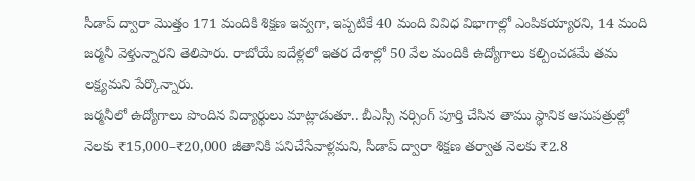సీడాప్ ద్వారా మొత్తం 171 మందికి శిక్షణ ఇవ్వగా, ఇప్పటికే 40 మంది వివిధ విభాగాల్లో ఎంపికయ్యారని, 14 మంది జర్మనీ వెళ్తున్నారని తెలిపారు. రాబోయే ఐదేళ్లలో ఇతర దేశాల్లో 50 వేల మందికి ఉద్యోగాలు కల్పించడమే తమ లక్ష్యమని పేర్కొన్నారు.
జర్మనీలో ఉద్యోగాలు పొందిన విద్యార్థులు మాట్లాడుతూ.. బీఎస్సీ నర్సింగ్ పూర్తి చేసిన తాము స్థానిక ఆసుపత్రుల్లో నెలకు ₹15,000–₹20,000 జీతానికి పనిచేసేవాళ్లమని, సీడాప్ ద్వారా శిక్షణ తర్వాత నెలకు ₹2.8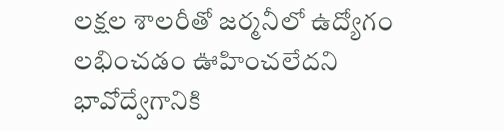లక్షల శాలరీతో జర్మనీలో ఉద్యోగం లభించడం ఊహించలేదని భావోద్వేగానికి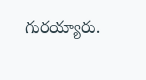గురయ్యారు.